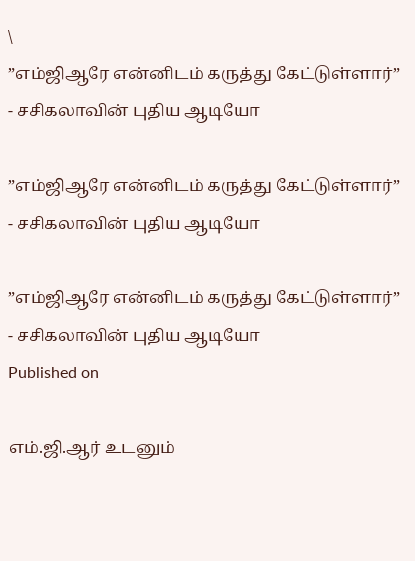\
”எம்ஜிஆரே என்னிடம் கருத்து கேட்டுள்ளார்” - சசிகலாவின் புதிய ஆடியோ

”எம்ஜிஆரே என்னிடம் கருத்து கேட்டுள்ளார்” - சசிகலாவின் புதிய ஆடியோ

”எம்ஜிஆரே என்னிடம் கருத்து கேட்டுள்ளார்” - சசிகலாவின் புதிய ஆடியோ
Published on

எம்.ஜி.ஆர் உடனும்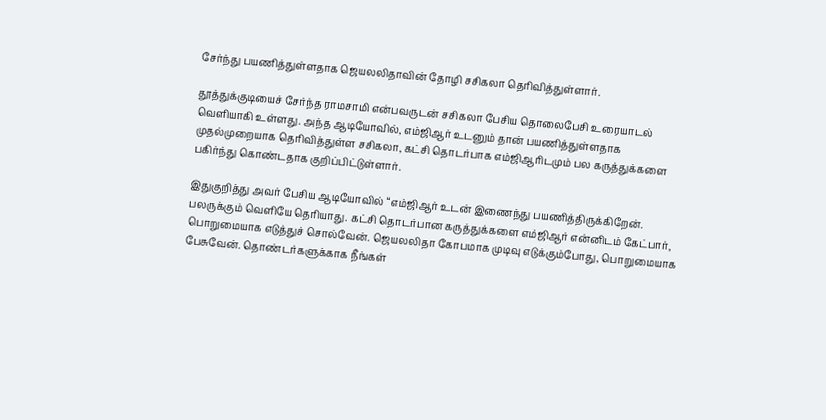சேர்ந்து பயணித்துள்ளதாக ஜெயலலிதாவின் தோழி சசிகலா தெரிவித்துள்ளார்.

தூத்துக்குடியைச் சேர்ந்த ராமசாமி என்பவருடன் சசிகலா பேசிய தொலைபேசி உரையாடல் வெளியாகி உள்ளது. அந்த ஆடியோவில், எம்ஜிஆர் உடனும் தான் பயணித்துள்ளதாக முதல்முறையாக தெரிவித்துள்ள சசிகலா, கட்சி தொடர்பாக எம்ஜிஆரிடமும் பல கருத்துக்களை பகிர்ந்து கொண்டதாக குறிப்பிட்டுள்ளார்.

இதுகுறித்து அவர் பேசிய ஆடியோவில் “எம்ஜிஆர் உடன் இணைந்து பயணித்திருக்கிறேன். பலருக்கும் வெளியே தெரியாது. கட்சி தொடர்பான கருத்துக்களை எம்ஜிஆர் என்னிடம் கேட்பார், பொறுமையாக எடுத்துச் சொல்வேன். ஜெயலலிதா கோபமாக முடிவு எடுக்கும்போது, பொறுமையாக பேசுவேன். தொண்டர்களுக்காக நீங்கள்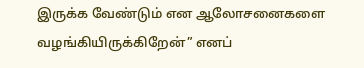இருக்க வேண்டும் என ஆலோசனைகளை வழங்கியிருக்கிறேன்” எனப்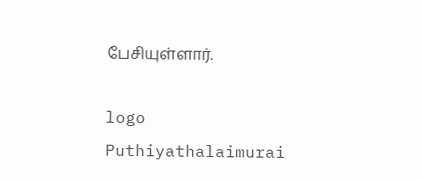பேசியுள்ளார்.

logo
Puthiyathalaimurai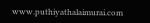www.puthiyathalaimurai.com